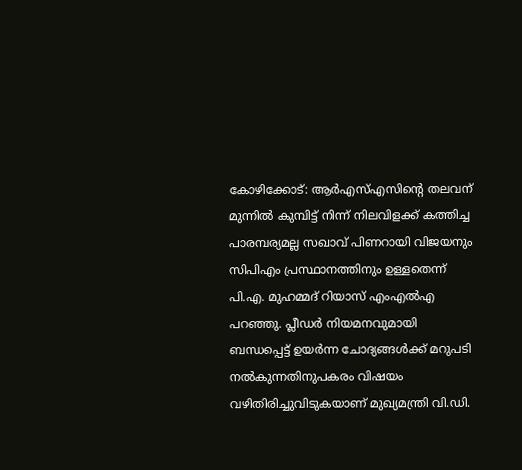കോഴിക്കോട്: ആർഎസ്എസിന്റെ തലവന് മുന്നിൽ കുമ്പിട്ട് നിന്ന് നിലവിളക്ക് കത്തിച്ച പാരമ്പര്യമല്ല സഖാവ് പിണറായി വിജയനും സിപിഎം പ്രസ്ഥാനത്തിനും ഉള്ളതെന്ന് പി.എ. മുഹമ്മദ് റിയാസ് എംഎൽഎ പറഞ്ഞു. പ്ലീഡർ നിയമനവുമായി ബന്ധപ്പെട്ട് ഉയർന്ന ചോദ്യങ്ങൾക്ക് മറുപടി നൽകുന്നതിനുപകരം വിഷയം വഴിതിരിച്ചുവിടുകയാണ് മുഖ്യമന്ത്രി വി.ഡി.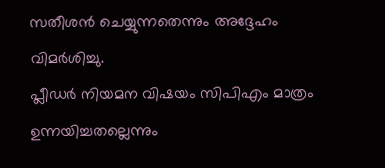സതീശൻ ചെയ്യുന്നതെന്നും അദ്ദേഹം വിമർശിച്ചു.
പ്ലീഡർ നിയമന വിഷയം സിപിഎം മാത്രം ഉന്നയിച്ചതല്ലെന്നും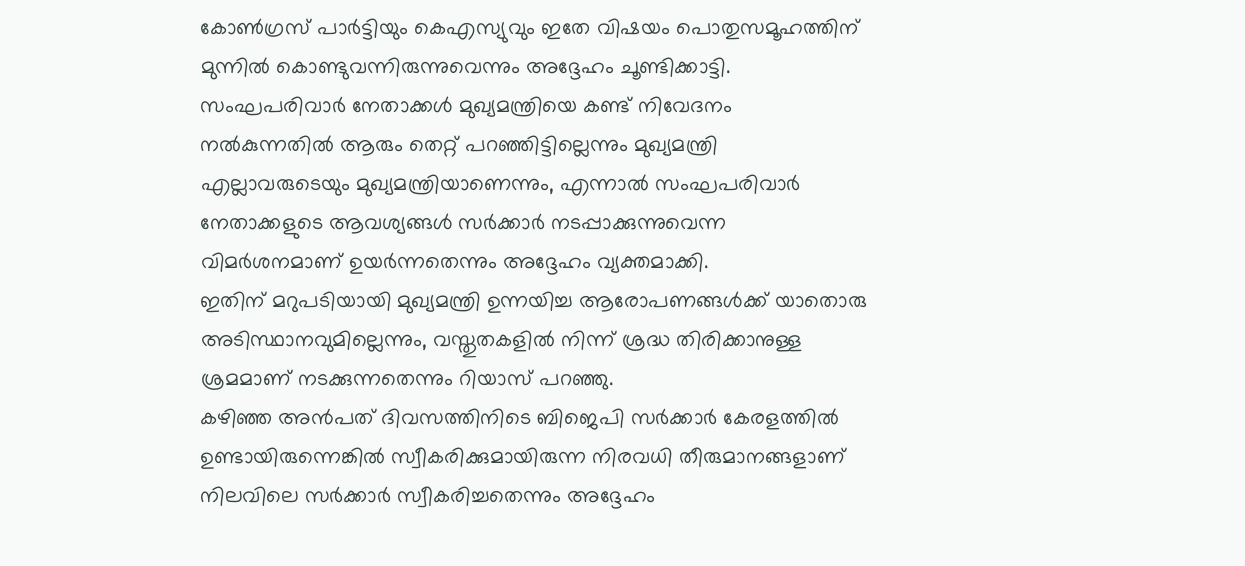കോൺഗ്രസ് പാർട്ടിയും കെഎസ്യുവും ഇതേ വിഷയം പൊതുസമൂഹത്തിന് മുന്നിൽ കൊണ്ടുവന്നിരുന്നുവെന്നും അദ്ദേഹം ചൂണ്ടിക്കാട്ടി.
സംഘപരിവാർ നേതാക്കൾ മുഖ്യമന്ത്രിയെ കണ്ട് നിവേദനം നൽകുന്നതിൽ ആരും തെറ്റ് പറഞ്ഞിട്ടില്ലെന്നും മുഖ്യമന്ത്രി എല്ലാവരുടെയും മുഖ്യമന്ത്രിയാണെന്നും, എന്നാൽ സംഘപരിവാർ നേതാക്കളുടെ ആവശ്യങ്ങൾ സർക്കാർ നടപ്പാക്കുന്നുവെന്ന വിമർശനമാണ് ഉയർന്നതെന്നും അദ്ദേഹം വ്യക്തമാക്കി.
ഇതിന് മറുപടിയായി മുഖ്യമന്ത്രി ഉന്നയിച്ച ആരോപണങ്ങൾക്ക് യാതൊരു അടിസ്ഥാനവുമില്ലെന്നും, വസ്തുതകളിൽ നിന്ന് ശ്രദ്ധ തിരിക്കാനുള്ള ശ്രമമാണ് നടക്കുന്നതെന്നും റിയാസ് പറഞ്ഞു.
കഴിഞ്ഞ അൻപത് ദിവസത്തിനിടെ ബിജെപി സർക്കാർ കേരളത്തിൽ ഉണ്ടായിരുന്നെങ്കിൽ സ്വീകരിക്കുമായിരുന്ന നിരവധി തീരുമാനങ്ങളാണ് നിലവിലെ സർക്കാർ സ്വീകരിച്ചതെന്നും അദ്ദേഹം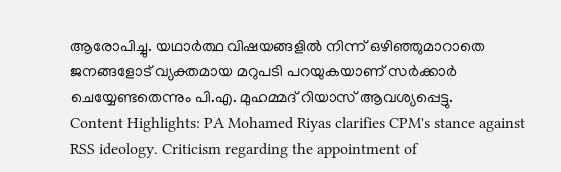ആരോപിച്ചു. യഥാർത്ഥ വിഷയങ്ങളിൽ നിന്ന് ഒഴിഞ്ഞുമാറാതെ ജനങ്ങളോട് വ്യക്തമായ മറുപടി പറയുകയാണ് സർക്കാർ ചെയ്യേണ്ടതെന്നും പി.എ. മുഹമ്മദ് റിയാസ് ആവശ്യപ്പെട്ടു.
Content Highlights: PA Mohamed Riyas clarifies CPM's stance against RSS ideology. Criticism regarding the appointment of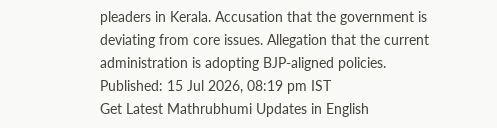pleaders in Kerala. Accusation that the government is deviating from core issues. Allegation that the current administration is adopting BJP-aligned policies.
Published: 15 Jul 2026, 08:19 pm IST
Get Latest Mathrubhumi Updates in English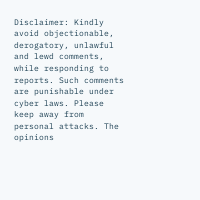Disclaimer: Kindly avoid objectionable, derogatory, unlawful and lewd comments, while responding to reports. Such comments are punishable under cyber laws. Please keep away from personal attacks. The opinions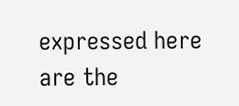expressed here are the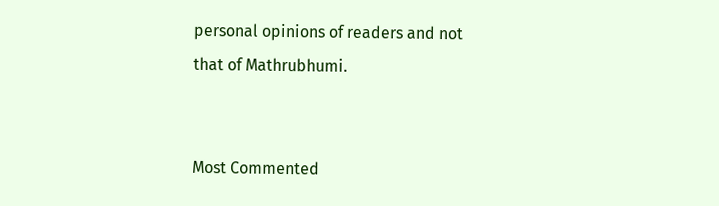personal opinions of readers and not that of Mathrubhumi.


Most Commented